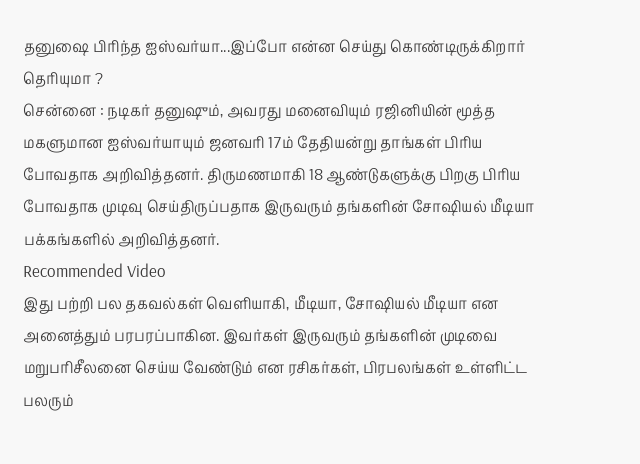தனுஷை பிரிந்த ஐஸ்வர்யா...இப்போ என்ன செய்து கொண்டிருக்கிறார் தெரியுமா ?
சென்னை : நடிகர் தனுஷும், அவரது மனைவியும் ரஜினியின் மூத்த மகளுமான ஐஸ்வர்யாயும் ஜனவரி 17ம் தேதியன்று தாங்கள் பிரிய போவதாக அறிவித்தனர். திருமணமாகி 18 ஆண்டுகளுக்கு பிறகு பிரிய போவதாக முடிவு செய்திருப்பதாக இருவரும் தங்களின் சோஷியல் மீடியா பக்கங்களில் அறிவித்தனர்.
Recommended Video
இது பற்றி பல தகவல்கள் வெளியாகி, மீடியா, சோஷியல் மீடியா என அனைத்தும் பரபரப்பாகின. இவர்கள் இருவரும் தங்களின் முடிவை மறுபரிசீலனை செய்ய வேண்டும் என ரசிகர்கள், பிரபலங்கள் உள்ளிட்ட பலரும்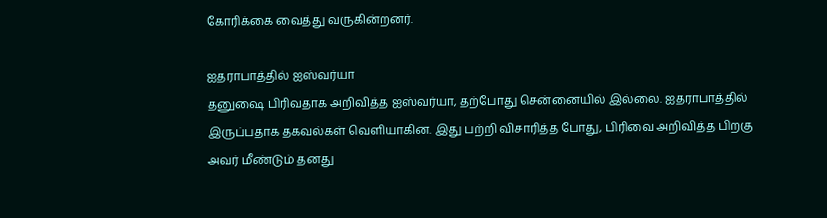கோரிக்கை வைத்து வருகின்றனர்.

ஐதராபாத்தில் ஐஸ்வர்யா
தனுஷை பிரிவதாக அறிவித்த ஐஸ்வர்யா, தற்போது சென்னையில் இல்லை. ஐதராபாத்தில் இருப்பதாக தகவல்கள் வெளியாகின. இது பற்றி விசாரித்த போது, பிரிவை அறிவித்த பிறகு அவர் மீண்டும் தனது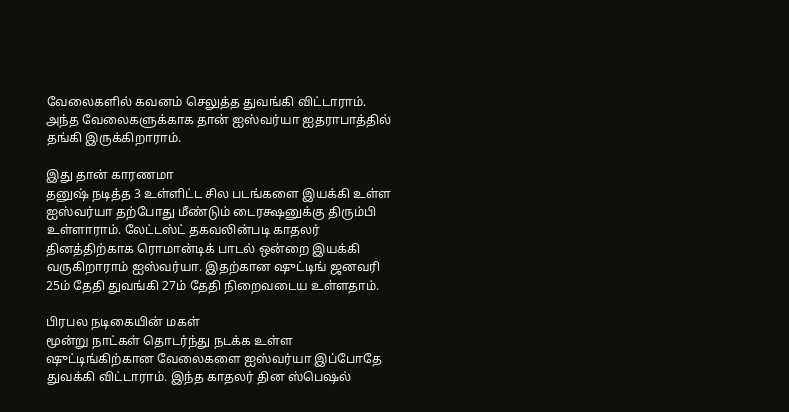வேலைகளில் கவனம் செலுத்த துவங்கி விட்டாராம். அந்த வேலைகளுக்காக தான் ஐஸ்வர்யா ஐதராபாத்தில் தங்கி இருக்கிறாராம்.

இது தான் காரணமா
தனுஷ் நடித்த 3 உள்ளிட்ட சில படங்களை இயக்கி உள்ள ஐஸ்வர்யா தற்போது மீண்டும் டைரக்ஷனுக்கு திரும்பி உள்ளாராம். லேட்டஸ்ட் தகவலின்படி காதலர் தினத்திற்காக ரொமான்டிக் பாடல் ஒன்றை இயக்கி வருகிறாராம் ஐஸ்வர்யா. இதற்கான ஷுட்டிங் ஜனவரி 25ம் தேதி துவங்கி 27ம் தேதி நிறைவடைய உள்ளதாம்.

பிரபல நடிகையின் மகள்
மூன்று நாட்கள் தொடர்ந்து நடக்க உள்ள ஷுட்டிங்கிற்கான வேலைகளை ஐஸ்வர்யா இப்போதே துவக்கி விட்டாராம். இந்த காதலர் தின ஸ்பெஷல்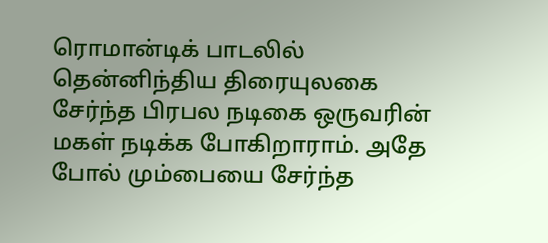ரொமான்டிக் பாடலில் தென்னிந்திய திரையுலகை சேர்ந்த பிரபல நடிகை ஒருவரின் மகள் நடிக்க போகிறாராம். அதே போல் மும்பையை சேர்ந்த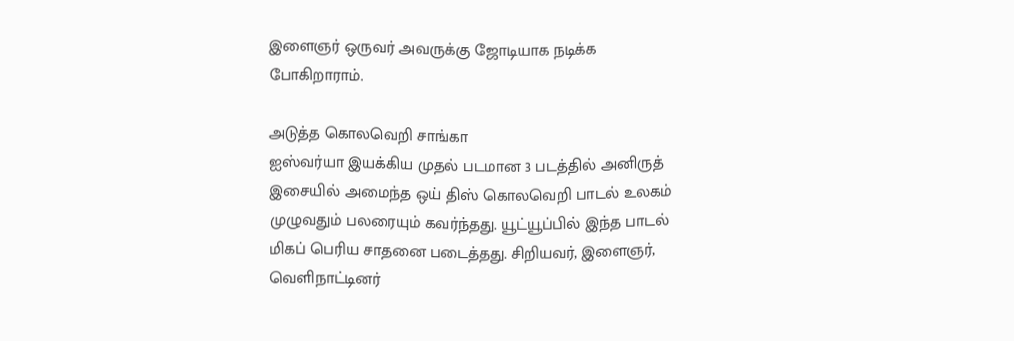இளைஞர் ஒருவர் அவருக்கு ஜோடியாக நடிக்க போகிறாராம்.

அடுத்த கொலவெறி சாங்கா
ஐஸ்வர்யா இயக்கிய முதல் படமான 3 படத்தில் அனிருத் இசையில் அமைந்த ஒய் திஸ் கொலவெறி பாடல் உலகம் முழுவதும் பலரையும் கவர்ந்தது. யூட்யூப்பில் இந்த பாடல் மிகப் பெரிய சாதனை படைத்தது. சிறியவர், இளைஞர், வெளிநாட்டினர்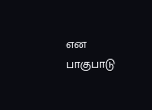என பாகுபாடு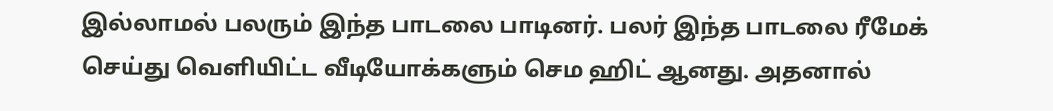இல்லாமல் பலரும் இந்த பாடலை பாடினர். பலர் இந்த பாடலை ரீமேக் செய்து வெளியிட்ட வீடியோக்களும் செம ஹிட் ஆனது. அதனால்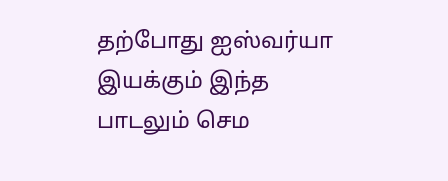தற்போது ஐஸ்வர்யா இயக்கும் இந்த பாடலும் செம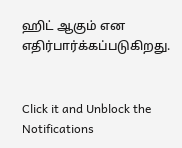ஹிட் ஆகும் என எதிர்பார்க்கப்படுகிறது.


Click it and Unblock the Notifications